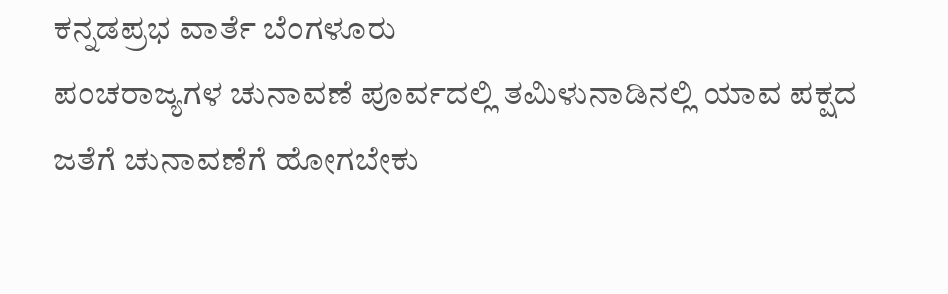ಕನ್ನಡಪ್ರಭ ವಾರ್ತೆ ಬೆಂಗಳೂರು
ಪಂಚರಾಜ್ಯಗಳ ಚುನಾವಣೆ ಪೂರ್ವದಲ್ಲಿ ತಮಿಳುನಾಡಿನಲ್ಲಿ ಯಾವ ಪಕ್ಷದ ಜತೆಗೆ ಚುನಾವಣೆಗೆ ಹೋಗಬೇಕು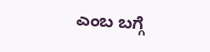ಎಂಬ ಬಗ್ಗೆ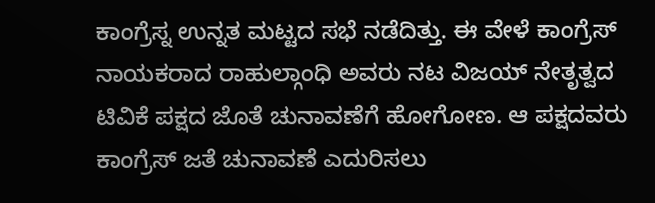ಕಾಂಗ್ರೆಸ್ನ ಉನ್ನತ ಮಟ್ಟದ ಸಭೆ ನಡೆದಿತ್ತು. ಈ ವೇಳೆ ಕಾಂಗ್ರೆಸ್ ನಾಯಕರಾದ ರಾಹುಲ್ಗಾಂಧಿ ಅವರು ನಟ ವಿಜಯ್ ನೇತೃತ್ವದ ಟಿವಿಕೆ ಪಕ್ಷದ ಜೊತೆ ಚುನಾವಣೆಗೆ ಹೋಗೋಣ. ಆ ಪಕ್ಷದವರು ಕಾಂಗ್ರೆಸ್ ಜತೆ ಚುನಾವಣೆ ಎದುರಿಸಲು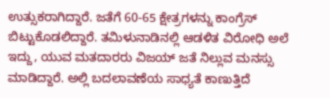ಉತ್ಸುಕರಾಗಿದ್ದಾರೆ. ಜತೆಗೆ 60-65 ಕ್ಷೇತ್ರಗಳನ್ನು ಕಾಂಗ್ರೆಸ್ ಬಿಟ್ಟುಕೊಡಲಿದ್ದಾರೆ. ತಮಿಳುನಾಡಿನಲ್ಲಿ ಆಡಳಿತ ವಿರೋಧಿ ಅಲೆ ಇದ್ದು, ಯುವ ಮತದಾರರು ವಿಜಯ್ ಜತೆ ನಿಲ್ಲುವ ಮನಸ್ಸು ಮಾಡಿದ್ದಾರೆ. ಅಲ್ಲಿ ಬದಲಾವಣೆಯ ಸಾಧ್ಯತೆ ಕಾಣುತ್ತಿದೆ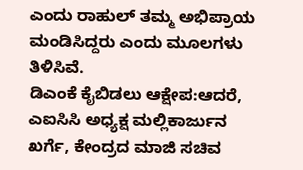ಎಂದು ರಾಹುಲ್ ತಮ್ಮ ಅಭಿಪ್ರಾಯ ಮಂಡಿಸಿದ್ದರು ಎಂದು ಮೂಲಗಳು ತಿಳಿಸಿವೆ.
ಡಿಎಂಕೆ ಕೈಬಿಡಲು ಆಕ್ಷೇಪ:ಆದರೆ, ಎಐಸಿಸಿ ಅಧ್ಯಕ್ಷ ಮಲ್ಲಿಕಾರ್ಜುನ ಖರ್ಗೆ, ಕೇಂದ್ರದ ಮಾಜಿ ಸಚಿವ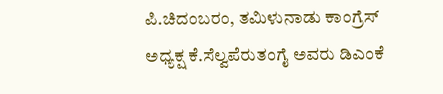ಪಿ.ಚಿದಂಬರಂ, ತಮಿಳುನಾಡು ಕಾಂಗ್ರೆಸ್ ಅಧ್ಯಕ್ಷ ಕೆ.ಸೆಲ್ವಪೆರುತಂಗೈ ಅವರು ಡಿಎಂಕೆ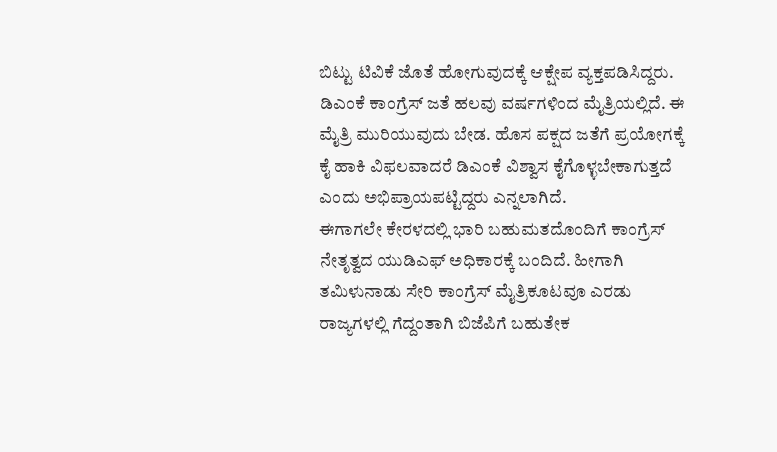ಬಿಟ್ಟು ಟಿವಿಕೆ ಜೊತೆ ಹೋಗುವುದಕ್ಕೆ ಆಕ್ಷೇಪ ವ್ಯಕ್ತಪಡಿಸಿದ್ದರು. ಡಿಎಂಕೆ ಕಾಂಗ್ರೆಸ್ ಜತೆ ಹಲವು ವರ್ಷಗಳಿಂದ ಮೈತ್ರಿಯಲ್ಲಿದೆ. ಈ ಮೈತ್ರಿ ಮುರಿಯುವುದು ಬೇಡ. ಹೊಸ ಪಕ್ಷದ ಜತೆಗೆ ಪ್ರಯೋಗಕ್ಕೆ ಕೈ ಹಾಕಿ ವಿಫಲವಾದರೆ ಡಿಎಂಕೆ ವಿಶ್ವಾಸ ಕೈಗೊಳ್ಳಬೇಕಾಗುತ್ತದೆ ಎಂದು ಅಭಿಪ್ರಾಯಪಟ್ಟಿದ್ದರು ಎನ್ನಲಾಗಿದೆ.
ಈಗಾಗಲೇ ಕೇರಳದಲ್ಲಿ ಭಾರಿ ಬಹುಮತದೊಂದಿಗೆ ಕಾಂಗ್ರೆಸ್ ನೇತೃತ್ವದ ಯುಡಿಎಫ್ ಅಧಿಕಾರಕ್ಕೆ ಬಂದಿದೆ. ಹೀಗಾಗಿ ತಮಿಳುನಾಡು ಸೇರಿ ಕಾಂಗ್ರೆಸ್ ಮೈತ್ರಿಕೂಟವೂ ಎರಡು ರಾಜ್ಯಗಳಲ್ಲಿ ಗೆದ್ದಂತಾಗಿ ಬಿಜೆಪಿಗೆ ಬಹುತೇಕ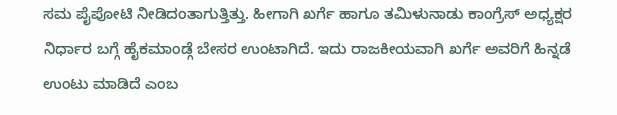ಸಮ ಪೈಪೋಟಿ ನೀಡಿದಂತಾಗುತ್ತಿತ್ತು. ಹೀಗಾಗಿ ಖರ್ಗೆ ಹಾಗೂ ತಮಿಳುನಾಡು ಕಾಂಗ್ರೆಸ್ ಅಧ್ಯಕ್ಷರ ನಿರ್ಧಾರ ಬಗ್ಗೆ ಹೈಕಮಾಂಡ್ಗೆ ಬೇಸರ ಉಂಟಾಗಿದೆ. ಇದು ರಾಜಕೀಯವಾಗಿ ಖರ್ಗೆ ಅವರಿಗೆ ಹಿನ್ನಡೆ ಉಂಟು ಮಾಡಿದೆ ಎಂಬ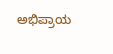ಅಭಿಪ್ರಾಯ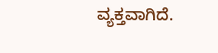ವ್ಯಕ್ತವಾಗಿದೆ.